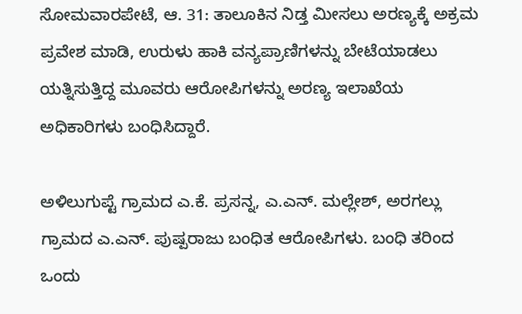ಸೋಮವಾರಪೇಟೆ, ಆ. 31: ತಾಲೂಕಿನ ನಿಡ್ತ ಮೀಸಲು ಅರಣ್ಯಕ್ಕೆ ಅಕ್ರಮ ಪ್ರವೇಶ ಮಾಡಿ, ಉರುಳು ಹಾಕಿ ವನ್ಯಪ್ರಾಣಿಗಳನ್ನು ಬೇಟೆಯಾಡಲು ಯತ್ನಿಸುತ್ತಿದ್ದ ಮೂವರು ಆರೋಪಿಗಳನ್ನು ಅರಣ್ಯ ಇಲಾಖೆಯ ಅಧಿಕಾರಿಗಳು ಬಂಧಿಸಿದ್ದಾರೆ.

ಅಳಿಲುಗುಪ್ಟೆ ಗ್ರಾಮದ ಎ.ಕೆ. ಪ್ರಸನ್ನ, ಎ.ಎನ್. ಮಲ್ಲೇಶ್, ಅರಗಲ್ಲು ಗ್ರಾಮದ ಎ.ಎನ್. ಪುಷ್ಪರಾಜು ಬಂಧಿತ ಆರೋಪಿಗಳು. ಬಂಧಿ ತರಿಂದ ಒಂದು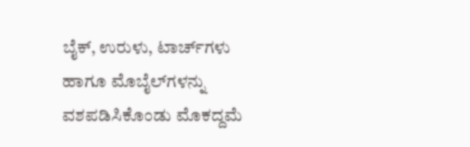ಬೈಕ್, ಉರುಳು, ಟಾರ್ಚ್‍ಗಳು ಹಾಗೂ ಮೊಬೈಲ್‍ಗಳನ್ನು ವಶಪಡಿಸಿಕೊಂಡು ಮೊಕದ್ದಮೆ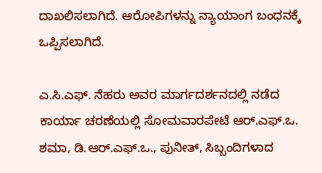ದಾಖಲಿಸಲಾಗಿದೆ. ಆರೋಪಿಗಳನ್ನು ನ್ಯಾಯಾಂಗ ಬಂಧನಕ್ಕೆ ಒಪ್ಪಿಸಲಾಗಿದೆ.

ಎ.ಸಿ.ಎಫ್. ನೆಹರು ಅವರ ಮಾರ್ಗದರ್ಶನದಲ್ಲಿ ನಡೆದ ಕಾರ್ಯಾ ಚರಣೆಯಲ್ಲಿ ಸೋಮವಾರಪೇಟೆ ಆರ್.ಎಫ್.ಒ. ಶಮಾ, ಡಿ.ಆರ್.ಎಫ್.ಒ., ಪುನೀತ್, ಸಿಬ್ಬಂದಿಗಳಾದ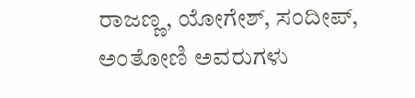ರಾಜಣ್ಣ, ಯೋಗೇಶ್, ಸಂದೀಪ್, ಅಂತೋಣಿ ಅವರುಗಳು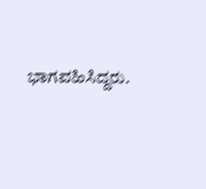ಭಾಗವಹಿಸಿದ್ದರು.